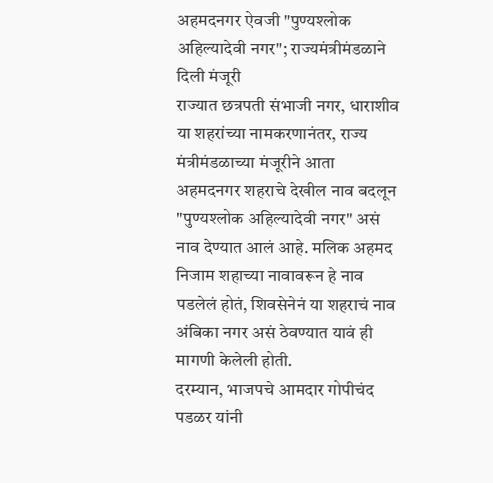अहमदनगर ऐवजी "पुण्यश्लोक अहिल्यादेवी नगर"; राज्यमंत्रीमंडळाने दिली मंजूरी
राज्यात छत्रपती संभाजी नगर, धाराशीव या शहरांच्या नामकरणानंतर, राज्य मंत्रीमंडळाच्या मंजूरीने आता अहमदनगर शहराचे देखील नाव बदलून "पुण्यश्लोक अहिल्यादेवी नगर" असं नाव देण्यात आलं आहे. मलिक अहमद निजाम शहाच्या नावावरून हे नाव पडलेलं होतं, शिवसेनेनं या शहराचं नाव अंबिका नगर असं ठेवण्यात यावं ही मागणी केलेली होती.
दरम्यान, भाजपचे आमदार गोपीचंद पडळर यांनी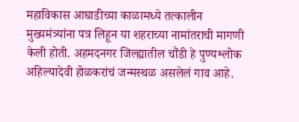महाविकास आघाडीच्या काळामध्ये तत्कालीन मुख्यमंत्र्यांना पत्र लिहून या शहराच्या नामांतराची मागणी केली होती. अहमदनगर जिल्ह्यातील चौंडी हे पुण्यश्लोक अहिल्यादेवी होळकरांचं जन्मस्थळ असलेलं गाव आहे.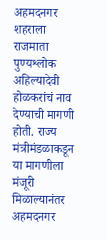अहमदनगर शहराला राजमाता पुण्यश्लोक अहिल्यादेवी होळकरांचं नाव देण्याची मागणी होती. राज्य मंत्रीमंडळाकडून या मागणीला मंजूरी मिळाल्यानंतर अहमदनगर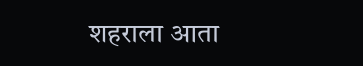शहराला आता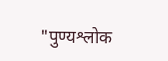"पुण्यश्लोक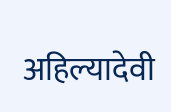अहिल्यादेवी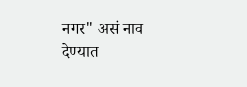नगर" असं नाव देण्यात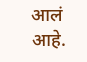आलं आहे.